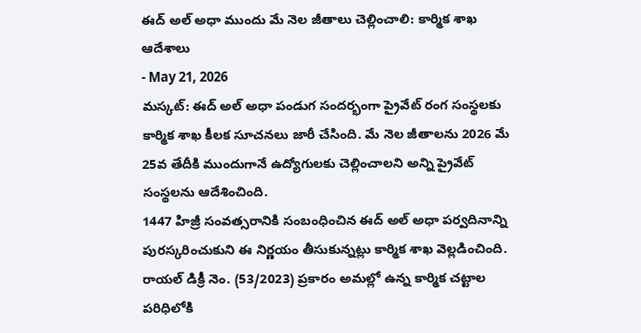ఈద్ అల్ అధా ముందు మే నెల జీతాలు చెల్లించాలి: కార్మిక శాఖ ఆదేశాలు
- May 21, 2026
మస్కట్: ఈద్ అల్ అధా పండుగ సందర్భంగా ప్రైవేట్ రంగ సంస్థలకు కార్మిక శాఖ కీలక సూచనలు జారీ చేసింది. మే నెల జీతాలను 2026 మే 25వ తేదీకి ముందుగానే ఉద్యోగులకు చెల్లించాలని అన్ని ప్రైవేట్ సంస్థలను ఆదేశించింది.
1447 హిజ్రీ సంవత్సరానికి సంబంధించిన ఈద్ అల్ అధా పర్వదినాన్ని పురస్కరించుకుని ఈ నిర్ణయం తీసుకున్నట్లు కార్మిక శాఖ వెల్లడించింది. రాయల్ డిక్రీ నెం. (53/2023) ప్రకారం అమల్లో ఉన్న కార్మిక చట్టాల పరిధిలోకి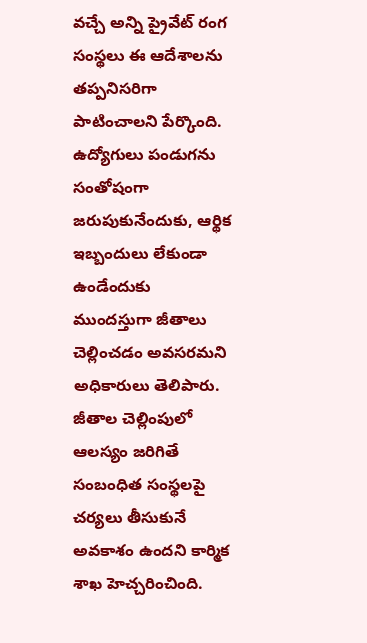వచ్చే అన్ని ప్రైవేట్ రంగ సంస్థలు ఈ ఆదేశాలను తప్పనిసరిగా పాటించాలని పేర్కొంది.
ఉద్యోగులు పండుగను సంతోషంగా జరుపుకునేందుకు, ఆర్థిక ఇబ్బందులు లేకుండా ఉండేందుకు ముందస్తుగా జీతాలు చెల్లించడం అవసరమని అధికారులు తెలిపారు.
జీతాల చెల్లింపులో ఆలస్యం జరిగితే సంబంధిత సంస్థలపై చర్యలు తీసుకునే అవకాశం ఉందని కార్మిక శాఖ హెచ్చరించింది.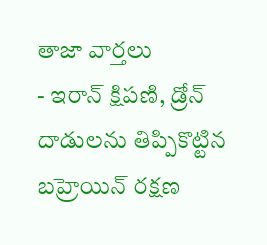తాజా వార్తలు
- ఇరాన్ క్షిపణి, డ్రోన్ దాడులను తిప్పికొట్టిన బహ్రెయిన్ రక్షణ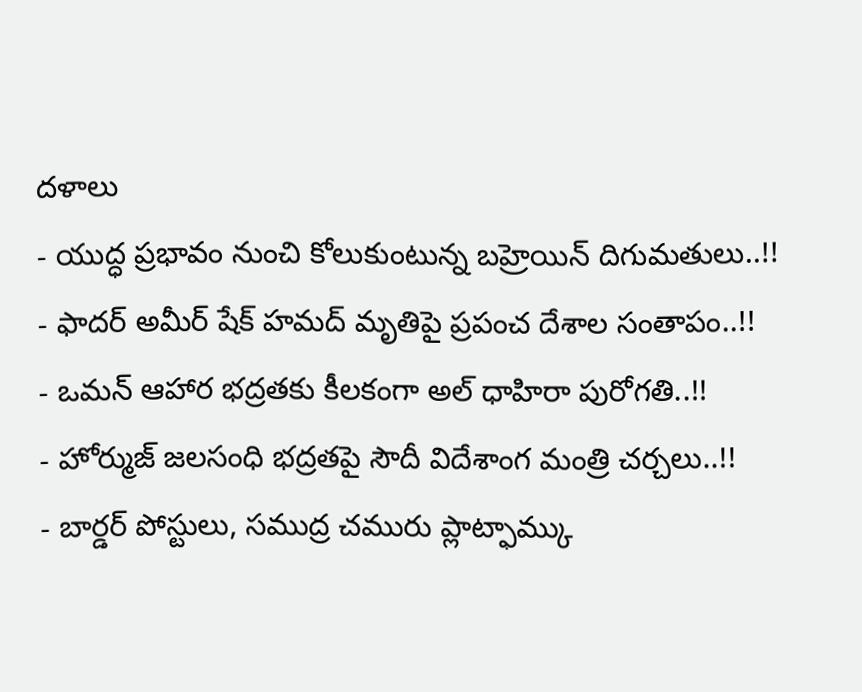దళాలు
- యుద్ధ ప్రభావం నుంచి కోలుకుంటున్న బహ్రెయిన్ దిగుమతులు..!!
- ఫాదర్ అమీర్ షేక్ హమద్ మృతిపై ప్రపంచ దేశాల సంతాపం..!!
- ఒమన్ ఆహార భద్రతకు కీలకంగా అల్ ధాహిరా పురోగతి..!!
- హోర్ముజ్ జలసంధి భద్రతపై సౌదీ విదేశాంగ మంత్రి చర్చలు..!!
- బార్డర్ పోస్టులు, సముద్ర చమురు ప్లాట్ఫామ్కు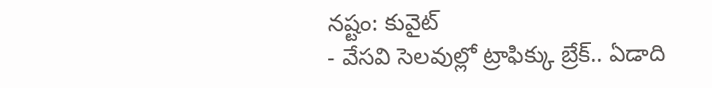నష్టం: కువైట్
- వేసవి సెలవుల్లో ట్రాఫిక్కు బ్రేక్.. ఏడాది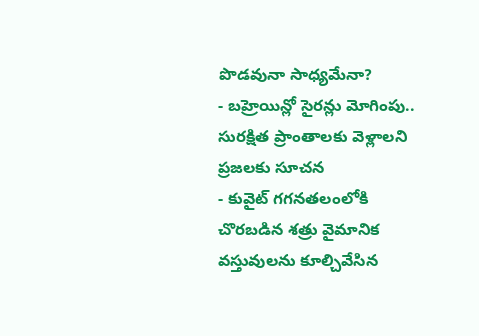పొడవునా సాధ్యమేనా?
- బహ్రెయిన్లో సైరన్లు మోగింపు.. సురక్షిత ప్రాంతాలకు వెళ్లాలని ప్రజలకు సూచన
- కువైట్ గగనతలంలోకి చొరబడిన శత్రు వైమానిక వస్తువులను కూల్చివేసిన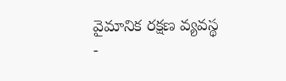వైమానిక రక్షణ వ్యవస్థ
-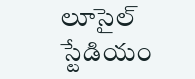లూసైల్ స్టేడియం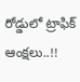రోడ్డులో ట్రాఫిక్ ఆంక్షలు..!!